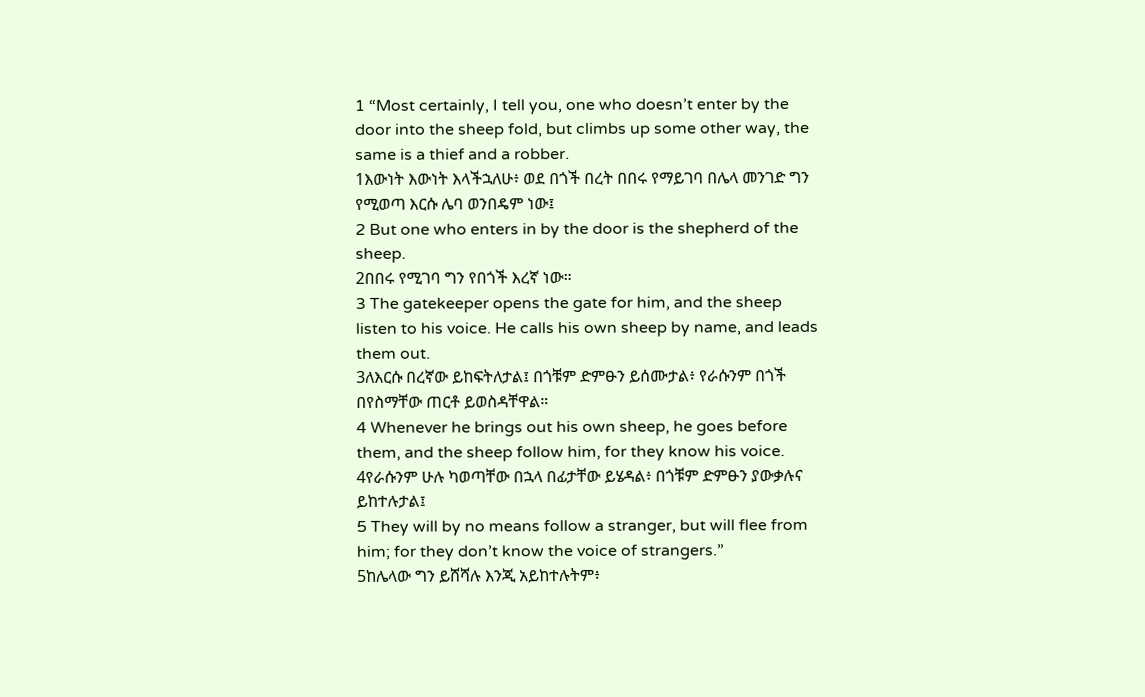1 “Most certainly, I tell you, one who doesn’t enter by the door into the sheep fold, but climbs up some other way, the same is a thief and a robber.
1እውነት እውነት እላችኋለሁ፥ ወደ በጎች በረት በበሩ የማይገባ በሌላ መንገድ ግን የሚወጣ እርሱ ሌባ ወንበዴም ነው፤
2 But one who enters in by the door is the shepherd of the sheep.
2በበሩ የሚገባ ግን የበጎች እረኛ ነው።
3 The gatekeeper opens the gate for him, and the sheep listen to his voice. He calls his own sheep by name, and leads them out.
3ለእርሱ በረኛው ይከፍትለታል፤ በጎቹም ድምፁን ይሰሙታል፥ የራሱንም በጎች በየስማቸው ጠርቶ ይወስዳቸዋል።
4 Whenever he brings out his own sheep, he goes before them, and the sheep follow him, for they know his voice.
4የራሱንም ሁሉ ካወጣቸው በኋላ በፊታቸው ይሄዳል፥ በጎቹም ድምፁን ያውቃሉና ይከተሉታል፤
5 They will by no means follow a stranger, but will flee from him; for they don’t know the voice of strangers.”
5ከሌላው ግን ይሸሻሉ እንጂ አይከተሉትም፥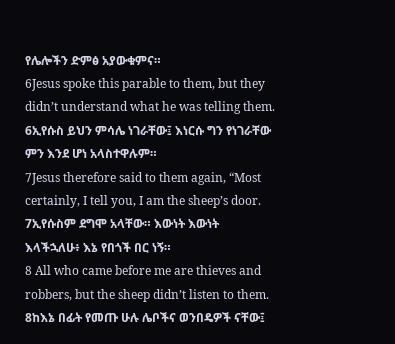የሌሎችን ድምፅ አያውቁምና።
6Jesus spoke this parable to them, but they didn’t understand what he was telling them.
6ኢየሱስ ይህን ምሳሌ ነገራቸው፤ እነርሱ ግን የነገራቸው ምን እንደ ሆነ አላስተዋሉም።
7Jesus therefore said to them again, “Most certainly, I tell you, I am the sheep’s door.
7ኢየሱስም ደግሞ አላቸው። እውነት እውነት እላችኋለሁ፥ እኔ የበጎች በር ነኝ።
8 All who came before me are thieves and robbers, but the sheep didn’t listen to them.
8ከእኔ በፊት የመጡ ሁሉ ሌቦችና ወንበዴዎች ናቸው፤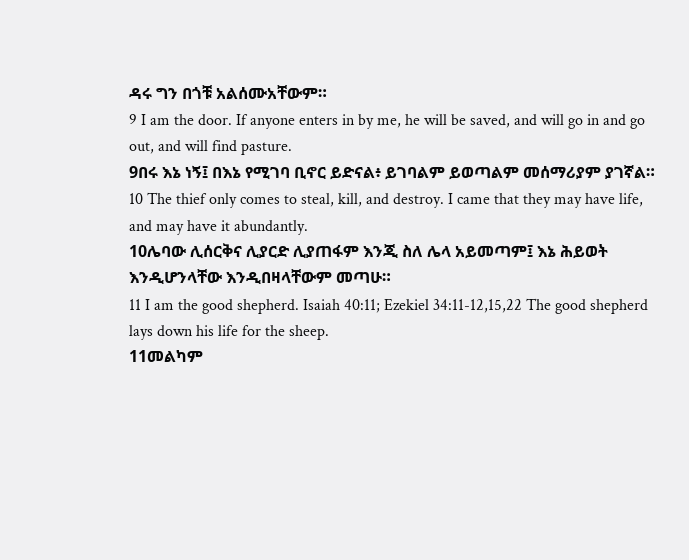ዳሩ ግን በጎቹ አልሰሙአቸውም።
9 I am the door. If anyone enters in by me, he will be saved, and will go in and go out, and will find pasture.
9በሩ እኔ ነኝ፤ በእኔ የሚገባ ቢኖር ይድናል፥ ይገባልም ይወጣልም መሰማሪያም ያገኛል።
10 The thief only comes to steal, kill, and destroy. I came that they may have life, and may have it abundantly.
10ሌባው ሊሰርቅና ሊያርድ ሊያጠፋም እንጂ ስለ ሌላ አይመጣም፤ እኔ ሕይወት እንዲሆንላቸው እንዲበዛላቸውም መጣሁ።
11 I am the good shepherd. Isaiah 40:11; Ezekiel 34:11-12,15,22 The good shepherd lays down his life for the sheep.
11መልካም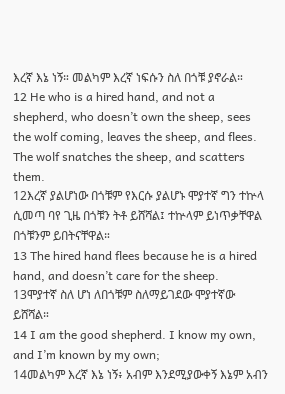እረኛ እኔ ነኝ። መልካም እረኛ ነፍሱን ስለ በጎቹ ያኖራል።
12 He who is a hired hand, and not a shepherd, who doesn’t own the sheep, sees the wolf coming, leaves the sheep, and flees. The wolf snatches the sheep, and scatters them.
12እረኛ ያልሆነው በጎቹም የእርሱ ያልሆኑ ሞያተኛ ግን ተኵላ ሲመጣ ባየ ጊዜ በጎቹን ትቶ ይሸሻል፤ ተኵላም ይነጥቃቸዋል በጎቹንም ይበትናቸዋል።
13 The hired hand flees because he is a hired hand, and doesn’t care for the sheep.
13ሞያተኛ ስለ ሆነ ለበጎቹም ስለማይገደው ሞያተኛው ይሸሻል።
14 I am the good shepherd. I know my own, and I’m known by my own;
14መልካም እረኛ እኔ ነኝ፥ አብም እንደሚያውቀኝ እኔም አብን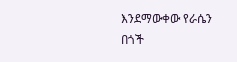እንደማውቀው የራሴን በጎች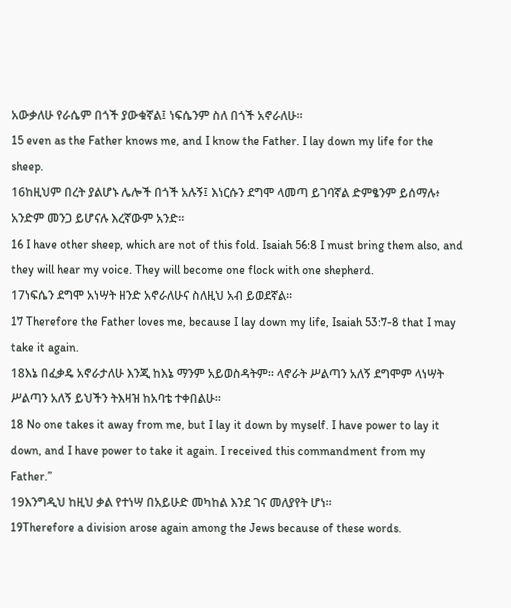አውቃለሁ የራሴም በጎች ያውቁኛል፤ ነፍሴንም ስለ በጎች አኖራለሁ።
15 even as the Father knows me, and I know the Father. I lay down my life for the sheep.
16ከዚህም በረት ያልሆኑ ሌሎች በጎች አሉኝ፤ እነርሱን ደግሞ ላመጣ ይገባኛል ድምፄንም ይሰማሉ፥ አንድም መንጋ ይሆናሉ እረኛውም አንድ።
16 I have other sheep, which are not of this fold. Isaiah 56:8 I must bring them also, and they will hear my voice. They will become one flock with one shepherd.
17ነፍሴን ደግሞ አነሣት ዘንድ አኖራለሁና ስለዚህ አብ ይወደኛል።
17 Therefore the Father loves me, because I lay down my life, Isaiah 53:7-8 that I may take it again.
18እኔ በፈቃዴ አኖራታለሁ እንጂ ከእኔ ማንም አይወስዳትም። ላኖራት ሥልጣን አለኝ ደግሞም ላነሣት ሥልጣን አለኝ ይህችን ትእዛዝ ከአባቴ ተቀበልሁ።
18 No one takes it away from me, but I lay it down by myself. I have power to lay it down, and I have power to take it again. I received this commandment from my Father.”
19እንግዲህ ከዚህ ቃል የተነሣ በአይሁድ መካከል እንደ ገና መለያየት ሆነ።
19Therefore a division arose again among the Jews because of these words.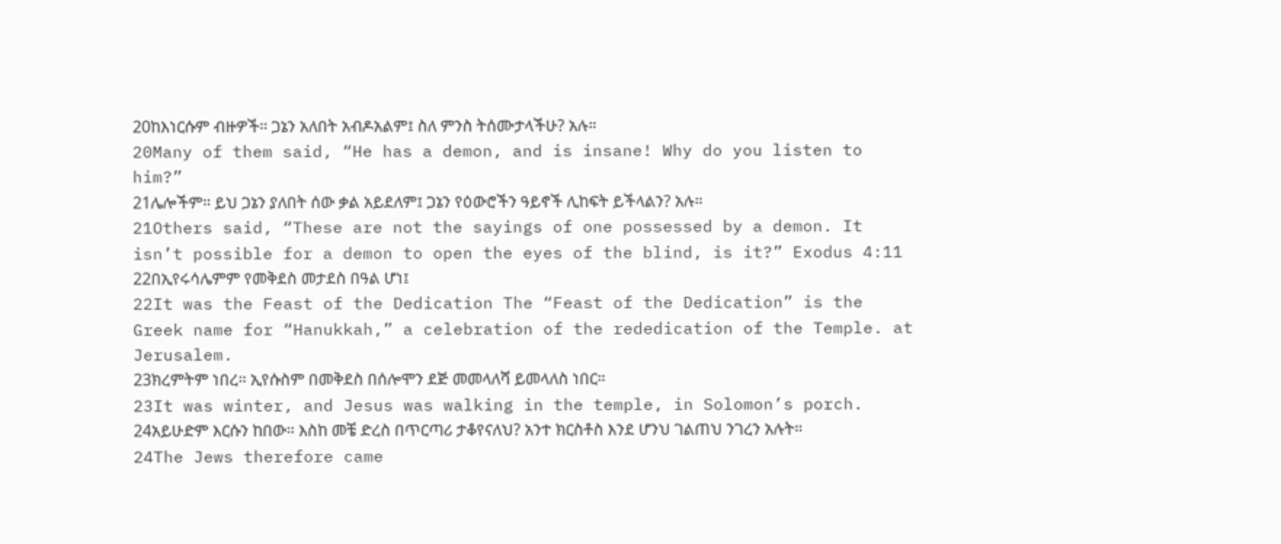20ከእነርሱም ብዙዎች። ጋኔን አለበት አብዶአልም፤ ስለ ምንስ ትሰሙታላችሁ? አሉ።
20Many of them said, “He has a demon, and is insane! Why do you listen to him?”
21ሌሎችም። ይህ ጋኔን ያለበት ሰው ቃል አይደለም፤ ጋኔን የዕውሮችን ዓይኖች ሊከፍት ይችላልን? አሉ።
21Others said, “These are not the sayings of one possessed by a demon. It isn’t possible for a demon to open the eyes of the blind, is it?” Exodus 4:11
22በኢየሩሳሌምም የመቅደስ መታደስ በዓል ሆነ፤
22It was the Feast of the Dedication The “Feast of the Dedication” is the Greek name for “Hanukkah,” a celebration of the rededication of the Temple. at Jerusalem.
23ክረምትም ነበረ። ኢየሱስም በመቅደስ በሰሎሞን ደጅ መመላለሻ ይመላለስ ነበር።
23It was winter, and Jesus was walking in the temple, in Solomon’s porch.
24አይሁድም እርሱን ከበው። እስከ መቼ ድረስ በጥርጣሪ ታቆየናለህ? አንተ ክርስቶስ እንደ ሆንህ ገልጠህ ንገረን አሉት።
24The Jews therefore came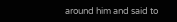around him and said to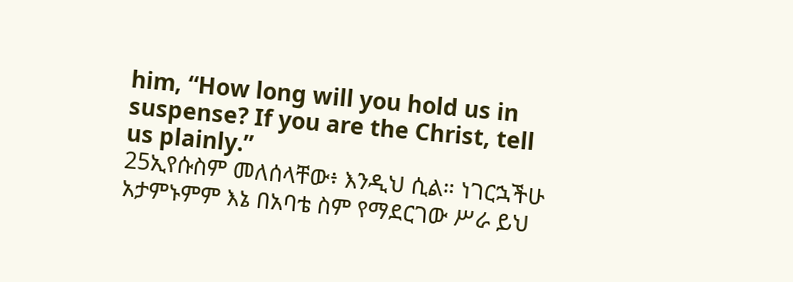him, “How long will you hold us in suspense? If you are the Christ, tell us plainly.”
25ኢየሱስም መለሰላቸው፥ እንዲህ ሲል። ነገርኋችሁ አታምኑምም እኔ በአባቴ ስም የማደርገው ሥራ ይህ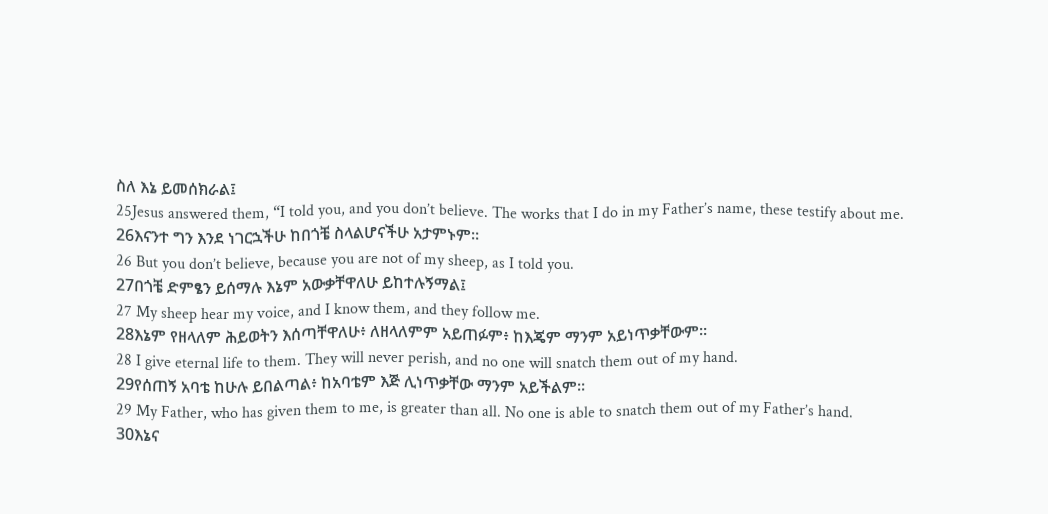ስለ እኔ ይመሰክራል፤
25Jesus answered them, “I told you, and you don’t believe. The works that I do in my Father’s name, these testify about me.
26እናንተ ግን እንደ ነገርኋችሁ ከበጎቼ ስላልሆናችሁ አታምኑም።
26 But you don’t believe, because you are not of my sheep, as I told you.
27በጎቼ ድምፄን ይሰማሉ እኔም አውቃቸዋለሁ ይከተሉኝማል፤
27 My sheep hear my voice, and I know them, and they follow me.
28እኔም የዘላለም ሕይወትን እሰጣቸዋለሁ፥ ለዘላለምም አይጠፉም፥ ከእጄም ማንም አይነጥቃቸውም።
28 I give eternal life to them. They will never perish, and no one will snatch them out of my hand.
29የሰጠኝ አባቴ ከሁሉ ይበልጣል፥ ከአባቴም እጅ ሊነጥቃቸው ማንም አይችልም።
29 My Father, who has given them to me, is greater than all. No one is able to snatch them out of my Father’s hand.
30እኔና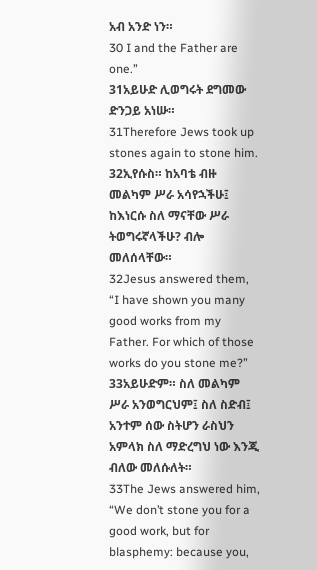አብ አንድ ነን።
30 I and the Father are one.”
31አይሁድ ሊወግሩት ደግመው ድንጋይ አነሡ።
31Therefore Jews took up stones again to stone him.
32ኢየሱስ። ከአባቴ ብዙ መልካም ሥራ አሳየኋችሁ፤ ከእነርሱ ስለ ማናቸው ሥራ ትወግሩኛላችሁ? ብሎ መለሰላቸው።
32Jesus answered them, “I have shown you many good works from my Father. For which of those works do you stone me?”
33አይሁድም። ስለ መልካም ሥራ አንወግርህም፤ ስለ ስድብ፤ አንተም ሰው ስትሆን ራስህን አምላክ ስለ ማድረግህ ነው እንጂ ብለው መለሱለት።
33The Jews answered him, “We don’t stone you for a good work, but for blasphemy: because you,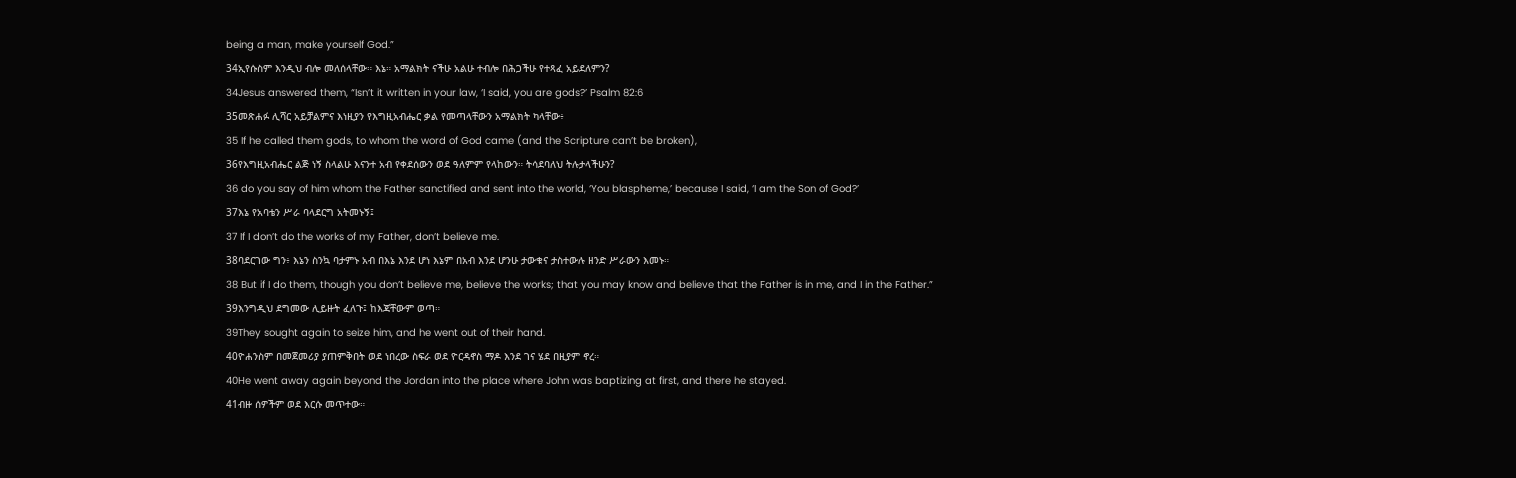being a man, make yourself God.”
34ኢየሱስም እንዲህ ብሎ መለሰላቸው። እኔ። አማልክት ናችሁ አልሁ ተብሎ በሕጋችሁ የተጻፈ አይደለምን?
34Jesus answered them, “Isn’t it written in your law, ‘I said, you are gods?’ Psalm 82:6
35መጽሐፉ ሊሻር አይቻልምና እነዚያን የእግዚአብሔር ቃል የመጣላቸውን አማልክት ካላቸው፥
35 If he called them gods, to whom the word of God came (and the Scripture can’t be broken),
36የእግዚአብሔር ልጅ ነኝ ስላልሁ እናንተ አብ የቀደሰውን ወደ ዓለምም የላከውን። ትሳደባለህ ትሉታላችሁን?
36 do you say of him whom the Father sanctified and sent into the world, ‘You blaspheme,’ because I said, ‘I am the Son of God?’
37እኔ የአባቴን ሥራ ባላደርግ አትመኑኝ፤
37 If I don’t do the works of my Father, don’t believe me.
38ባደርገው ግን፥ እኔን ስንኳ ባታምኑ አብ በእኔ እንደ ሆነ እኔም በአብ እንደ ሆንሁ ታውቁና ታስተውሉ ዘንድ ሥራውን እመኑ።
38 But if I do them, though you don’t believe me, believe the works; that you may know and believe that the Father is in me, and I in the Father.”
39እንግዲህ ደግመው ሊይዙት ፈለጉ፤ ከእጃቸውም ወጣ።
39They sought again to seize him, and he went out of their hand.
40ዮሐንስም በመጀመሪያ ያጠምቅበት ወደ ነበረው ስፍራ ወደ ዮርዳኖስ ማዶ እንደ ገና ሄደ በዚያም ኖረ።
40He went away again beyond the Jordan into the place where John was baptizing at first, and there he stayed.
41ብዙ ሰዎችም ወደ እርሱ መጥተው።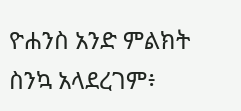ዮሐንስ አንድ ምልክት ስንኳ አላደረገም፥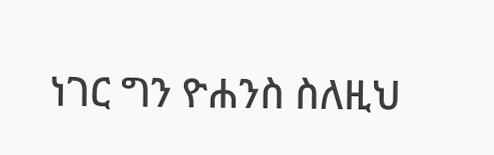ነገር ግን ዮሐንስ ስለዚህ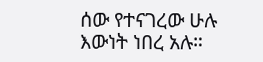ሰው የተናገረው ሁሉ እውነት ነበረ አሉ።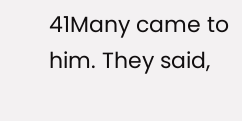41Many came to him. They said,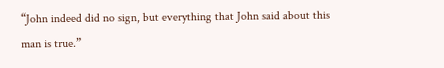“John indeed did no sign, but everything that John said about this man is true.”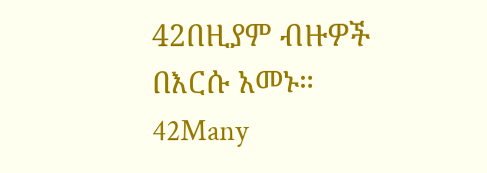42በዚያም ብዙዎች በእርሱ አመኑ።
42Many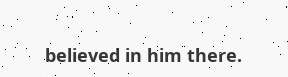believed in him there.